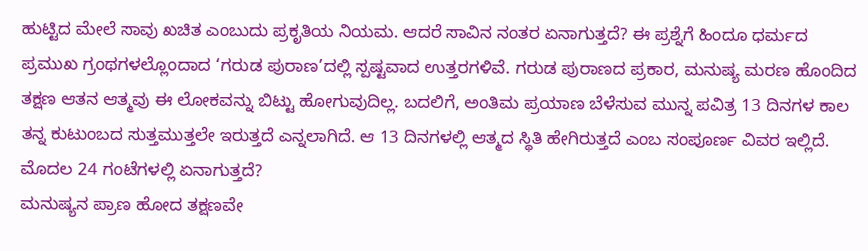ಹುಟ್ಟಿದ ಮೇಲೆ ಸಾವು ಖಚಿತ ಎಂಬುದು ಪ್ರಕೃತಿಯ ನಿಯಮ. ಆದರೆ ಸಾವಿನ ನಂತರ ಏನಾಗುತ್ತದೆ? ಈ ಪ್ರಶ್ನೆಗೆ ಹಿಂದೂ ಧರ್ಮದ ಪ್ರಮುಖ ಗ್ರಂಥಗಳಲ್ಲೊಂದಾದ ‘ಗರುಡ ಪುರಾಣ’ದಲ್ಲಿ ಸ್ಪಷ್ಟವಾದ ಉತ್ತರಗಳಿವೆ. ಗರುಡ ಪುರಾಣದ ಪ್ರಕಾರ, ಮನುಷ್ಯ ಮರಣ ಹೊಂದಿದ ತಕ್ಷಣ ಆತನ ಆತ್ಮವು ಈ ಲೋಕವನ್ನು ಬಿಟ್ಟು ಹೋಗುವುದಿಲ್ಲ. ಬದಲಿಗೆ, ಅಂತಿಮ ಪ್ರಯಾಣ ಬೆಳೆಸುವ ಮುನ್ನ ಪವಿತ್ರ 13 ದಿನಗಳ ಕಾಲ ತನ್ನ ಕುಟುಂಬದ ಸುತ್ತಮುತ್ತಲೇ ಇರುತ್ತದೆ ಎನ್ನಲಾಗಿದೆ. ಆ 13 ದಿನಗಳಲ್ಲಿ ಆತ್ಮದ ಸ್ಥಿತಿ ಹೇಗಿರುತ್ತದೆ ಎಂಬ ಸಂಪೂರ್ಣ ವಿವರ ಇಲ್ಲಿದೆ.
ಮೊದಲ 24 ಗಂಟೆಗಳಲ್ಲಿ ಏನಾಗುತ್ತದೆ?
ಮನುಷ್ಯನ ಪ್ರಾಣ ಹೋದ ತಕ್ಷಣವೇ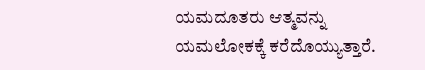ಯಮದೂತರು ಆತ್ಮವನ್ನು ಯಮಲೋಕಕ್ಕೆ ಕರೆದೊಯ್ಯುತ್ತಾರೆ.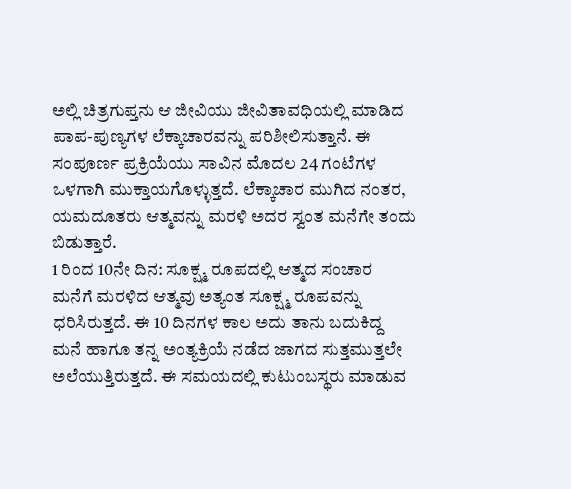ಅಲ್ಲಿ ಚಿತ್ರಗುಪ್ತನು ಆ ಜೀವಿಯು ಜೀವಿತಾವಧಿಯಲ್ಲಿ ಮಾಡಿದ ಪಾಪ-ಪುಣ್ಯಗಳ ಲೆಕ್ಕಾಚಾರವನ್ನು ಪರಿಶೀಲಿಸುತ್ತಾನೆ. ಈ ಸಂಪೂರ್ಣ ಪ್ರಕ್ರಿಯೆಯು ಸಾವಿನ ಮೊದಲ 24 ಗಂಟೆಗಳ ಒಳಗಾಗಿ ಮುಕ್ತಾಯಗೊಳ್ಳುತ್ತದೆ. ಲೆಕ್ಕಾಚಾರ ಮುಗಿದ ನಂತರ, ಯಮದೂತರು ಆತ್ಮವನ್ನು ಮರಳಿ ಅದರ ಸ್ವಂತ ಮನೆಗೇ ತಂದು ಬಿಡುತ್ತಾರೆ.
1 ರಿಂದ 10ನೇ ದಿನ: ಸೂಕ್ಷ್ಮ ರೂಪದಲ್ಲಿ ಆತ್ಮದ ಸಂಚಾರ
ಮನೆಗೆ ಮರಳಿದ ಆತ್ಮವು ಅತ್ಯಂತ ಸೂಕ್ಷ್ಮ ರೂಪವನ್ನು ಧರಿಸಿರುತ್ತದೆ. ಈ 10 ದಿನಗಳ ಕಾಲ ಅದು ತಾನು ಬದುಕಿದ್ದ ಮನೆ ಹಾಗೂ ತನ್ನ ಅಂತ್ಯಕ್ರಿಯೆ ನಡೆದ ಜಾಗದ ಸುತ್ತಮುತ್ತಲೇ ಅಲೆಯುತ್ತಿರುತ್ತದೆ. ಈ ಸಮಯದಲ್ಲಿ ಕುಟುಂಬಸ್ಥರು ಮಾಡುವ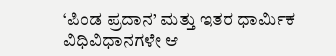‘ಪಿಂಡ ಪ್ರದಾನ’ ಮತ್ತು ಇತರ ಧಾರ್ಮಿಕ ವಿಧಿವಿಧಾನಗಳೇ ಆ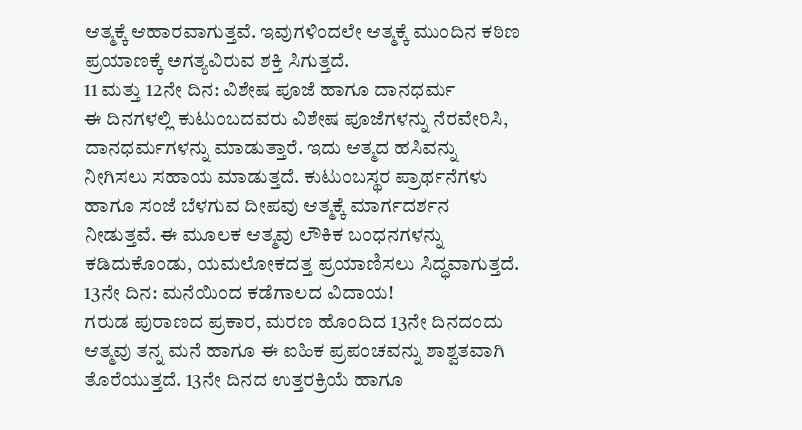ಆತ್ಮಕ್ಕೆ ಆಹಾರವಾಗುತ್ತವೆ. ಇವುಗಳಿಂದಲೇ ಆತ್ಮಕ್ಕೆ ಮುಂದಿನ ಕಠಿಣ ಪ್ರಯಾಣಕ್ಕೆ ಅಗತ್ಯವಿರುವ ಶಕ್ತಿ ಸಿಗುತ್ತದೆ.
11 ಮತ್ತು 12ನೇ ದಿನ: ವಿಶೇಷ ಪೂಜೆ ಹಾಗೂ ದಾನಧರ್ಮ
ಈ ದಿನಗಳಲ್ಲಿ ಕುಟುಂಬದವರು ವಿಶೇಷ ಪೂಜೆಗಳನ್ನು ನೆರವೇರಿಸಿ, ದಾನಧರ್ಮಗಳನ್ನು ಮಾಡುತ್ತಾರೆ. ಇದು ಆತ್ಮದ ಹಸಿವನ್ನು ನೀಗಿಸಲು ಸಹಾಯ ಮಾಡುತ್ತದೆ. ಕುಟುಂಬಸ್ಥರ ಪ್ರಾರ್ಥನೆಗಳು ಹಾಗೂ ಸಂಜೆ ಬೆಳಗುವ ದೀಪವು ಆತ್ಮಕ್ಕೆ ಮಾರ್ಗದರ್ಶನ ನೀಡುತ್ತವೆ. ಈ ಮೂಲಕ ಆತ್ಮವು ಲೌಕಿಕ ಬಂಧನಗಳನ್ನು ಕಡಿದುಕೊಂಡು, ಯಮಲೋಕದತ್ತ ಪ್ರಯಾಣಿಸಲು ಸಿದ್ಧವಾಗುತ್ತದೆ.
13ನೇ ದಿನ: ಮನೆಯಿಂದ ಕಡೆಗಾಲದ ವಿದಾಯ!
ಗರುಡ ಪುರಾಣದ ಪ್ರಕಾರ, ಮರಣ ಹೊಂದಿದ 13ನೇ ದಿನದಂದು ಆತ್ಮವು ತನ್ನ ಮನೆ ಹಾಗೂ ಈ ಐಹಿಕ ಪ್ರಪಂಚವನ್ನು ಶಾಶ್ವತವಾಗಿ ತೊರೆಯುತ್ತದೆ. 13ನೇ ದಿನದ ಉತ್ತರಕ್ರಿಯೆ ಹಾಗೂ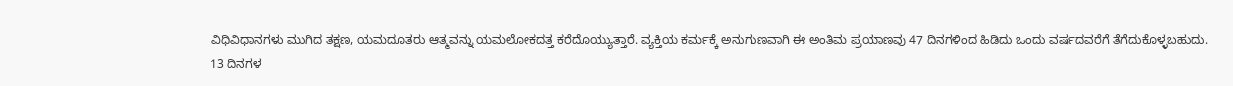ವಿಧಿವಿಧಾನಗಳು ಮುಗಿದ ತಕ್ಷಣ, ಯಮದೂತರು ಆತ್ಮವನ್ನು ಯಮಲೋಕದತ್ತ ಕರೆದೊಯ್ಯುತ್ತಾರೆ. ವ್ಯಕ್ತಿಯ ಕರ್ಮಕ್ಕೆ ಅನುಗುಣವಾಗಿ ಈ ಅಂತಿಮ ಪ್ರಯಾಣವು 47 ದಿನಗಳಿಂದ ಹಿಡಿದು ಒಂದು ವರ್ಷದವರೆಗೆ ತೆಗೆದುಕೊಳ್ಳಬಹುದು.
13 ದಿನಗಳ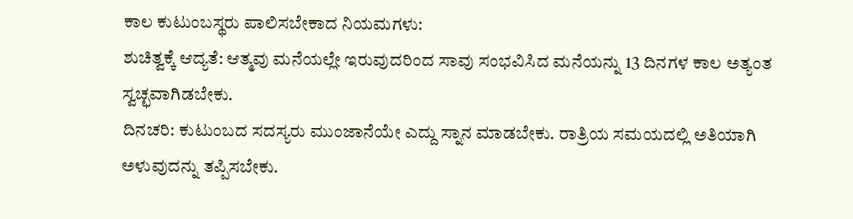ಕಾಲ ಕುಟುಂಬಸ್ಥರು ಪಾಲಿಸಬೇಕಾದ ನಿಯಮಗಳು:
ಶುಚಿತ್ವಕ್ಕೆ ಆದ್ಯತೆ: ಆತ್ಮವು ಮನೆಯಲ್ಲೇ ಇರುವುದರಿಂದ ಸಾವು ಸಂಭವಿಸಿದ ಮನೆಯನ್ನು 13 ದಿನಗಳ ಕಾಲ ಅತ್ಯಂತ ಸ್ವಚ್ಛವಾಗಿಡಬೇಕು.
ದಿನಚರಿ: ಕುಟುಂಬದ ಸದಸ್ಯರು ಮುಂಜಾನೆಯೇ ಎದ್ದು ಸ್ನಾನ ಮಾಡಬೇಕು. ರಾತ್ರಿಯ ಸಮಯದಲ್ಲಿ ಅತಿಯಾಗಿ ಅಳುವುದನ್ನು ತಪ್ಪಿಸಬೇಕು.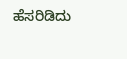ಹೆಸರಿಡಿದು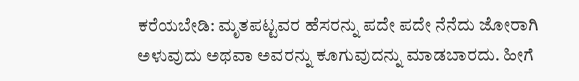ಕರೆಯಬೇಡಿ: ಮೃತಪಟ್ಟವರ ಹೆಸರನ್ನು ಪದೇ ಪದೇ ನೆನೆದು ಜೋರಾಗಿ ಅಳುವುದು ಅಥವಾ ಅವರನ್ನು ಕೂಗುವುದನ್ನು ಮಾಡಬಾರದು. ಹೀಗೆ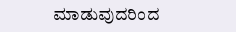ಮಾಡುವುದರಿಂದ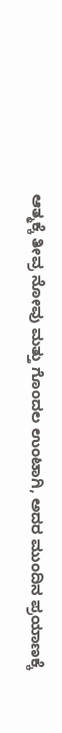ಆತ್ಮಕ್ಕೆ ತೀವ್ರ ನೋವು ಮತ್ತು ಗೊಂದಲ ಉಂಟಾಗಿ, ಅದರ ಮುಂದಿನ ಪ್ರಯಾಣಕ್ಕೆ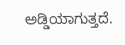ಅಡ್ಡಿಯಾಗುತ್ತದೆ.